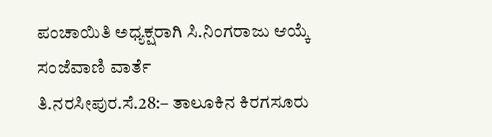ಪಂಚಾಯಿತಿ ಅಧ್ಯಕ್ಷರಾಗಿ ಸಿ.ನಿಂಗರಾಜು ಆಯ್ಕೆ
ಸಂಜೆವಾಣಿ ವಾರ್ತೆ
ತಿ.ನರಸೀಪುರ.ಸೆ.28:– ತಾಲೂಕಿನ ಕಿರಗಸೂರು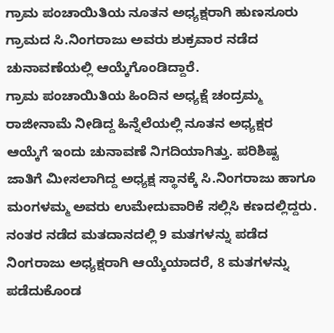ಗ್ರಾಮ ಪಂಚಾಯಿತಿಯ ನೂತನ ಅಧ್ಯಕ್ಷರಾಗಿ ಹುಣಸೂರು ಗ್ರಾಮದ ಸಿ.ನಿಂಗರಾಜು ಅವರು ಶುಕ್ರವಾರ ನಡೆದ ಚುನಾವಣೆಯಲ್ಲಿ ಆಯ್ಕೆಗೊಂಡಿದ್ದಾರೆ.
ಗ್ರಾಮ ಪಂಚಾಯಿತಿಯ ಹಿಂದಿನ ಅಧ್ಯಕ್ಷೆ ಚಂದ್ರಮ್ಮ ರಾಜೀನಾಮೆ ನೀಡಿದ್ದ ಹಿನ್ನೆಲೆಯಲ್ಲಿ ನೂತನ ಅಧ್ಯಕ್ಷರ ಆಯ್ಕೆಗೆ ಇಂದು ಚುನಾವಣೆ ನಿಗದಿಯಾಗಿತ್ತು. ಪರಿಶಿಷ್ಟ ಜಾತಿಗೆ ಮೀಸಲಾಗಿದ್ದ ಅಧ್ಯಕ್ಷ ಸ್ಥಾನಕ್ಕೆ ಸಿ.ನಿಂಗರಾಜು ಹಾಗೂ ಮಂಗಳಮ್ಮ ಅವರು ಉಮೇದುವಾರಿಕೆ ಸಲ್ಲಿಸಿ ಕಣದಲ್ಲಿದ್ದರು. ನಂತರ ನಡೆದ ಮತದಾನದಲ್ಲಿ 9 ಮತಗಳನ್ನು ಪಡೆದ ನಿಂಗರಾಜು ಅಧ್ಯಕ್ಷರಾಗಿ ಆಯ್ಕೆಯಾದರೆ, 8 ಮತಗಳನ್ನು ಪಡೆದುಕೊಂಡ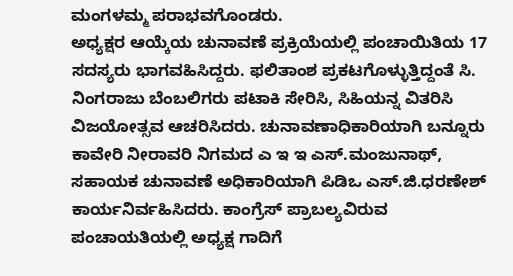ಮಂಗಳಮ್ಮ ಪರಾಭವಗೊಂಡರು.
ಅಧ್ಯಕ್ಷರ ಆಯ್ಕೆಯ ಚುನಾವಣೆ ಪ್ರಕ್ರಿಯೆಯಲ್ಲಿ ಪಂಚಾಯಿತಿಯ 17 ಸದಸ್ಯರು ಭಾಗವಹಿಸಿದ್ದರು. ಫಲಿತಾಂಶ ಪ್ರಕಟಗೊಳ್ಳುತ್ತಿದ್ದಂತೆ ಸಿ. ನಿಂಗರಾಜು ಬೆಂಬಲಿಗರು ಪಟಾಕಿ ಸೇರಿಸಿ, ಸಿಹಿಯನ್ನ ವಿತರಿಸಿ ವಿಜಯೋತ್ಸವ ಆಚರಿಸಿದರು. ಚುನಾವಣಾಧಿಕಾರಿಯಾಗಿ ಬನ್ನೂರು ಕಾವೇರಿ ನೀರಾವರಿ ನಿಗಮದ ಎ ಇ ಇ ಎಸ್.ಮಂಜುನಾಥ್, ಸಹಾಯಕ ಚುನಾವಣೆ ಅಧಿಕಾರಿಯಾಗಿ ಪಿಡಿಒ ಎಸ್.ಜಿ.ಧರಣೇಶ್ ಕಾರ್ಯನಿರ್ವಹಿಸಿದರು. ಕಾಂಗ್ರೆಸ್ ಪ್ರಾಬಲ್ಯವಿರುವ ಪಂಚಾಯತಿಯಲ್ಲಿ ಅಧ್ಯಕ್ಷ ಗಾದಿಗೆ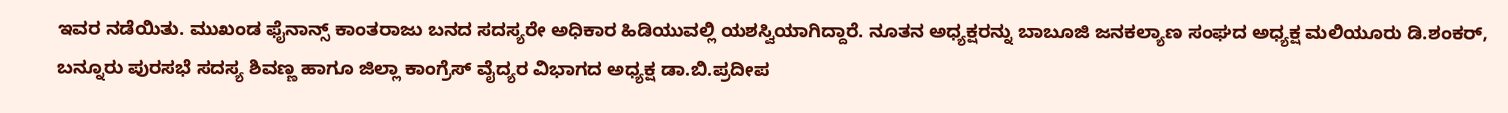ಇವರ ನಡೆಯಿತು. ಮುಖಂಡ ಫೈನಾನ್ಸ್ ಕಾಂತರಾಜು ಬನದ ಸದಸ್ಯರೇ ಅಧಿಕಾರ ಹಿಡಿಯುವಲ್ಲಿ ಯಶಸ್ವಿಯಾಗಿದ್ದಾರೆ. ನೂತನ ಅಧ್ಯಕ್ಷರನ್ನು ಬಾಬೂಜಿ ಜನಕಲ್ಯಾಣ ಸಂಘದ ಅಧ್ಯಕ್ಷ ಮಲಿಯೂರು ಡಿ.ಶಂಕರ್, ಬನ್ನೂರು ಪುರಸಭೆ ಸದಸ್ಯ ಶಿವಣ್ಣ ಹಾಗೂ ಜಿಲ್ಲಾ ಕಾಂಗ್ರೆಸ್ ವೈದ್ಯರ ವಿಭಾಗದ ಅಧ್ಯಕ್ಷ ಡಾ.ಬಿ.ಪ್ರದೀಪ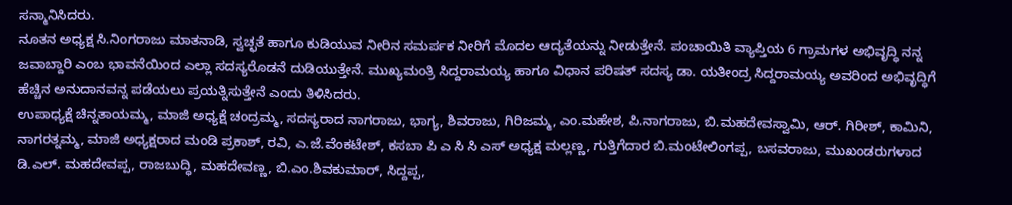ಸನ್ಮಾನಿಸಿದರು.
ನೂತನ ಅಧ್ಯಕ್ಷ ಸಿ.ನಿಂಗರಾಜು ಮಾತನಾಡಿ, ಸ್ವಚ್ಛತೆ ಹಾಗೂ ಕುಡಿಯುವ ನೀರಿನ ಸಮರ್ಪಕ ನೀರಿಗೆ ಮೊದಲ ಆದ್ಯತೆಯನ್ನು ನೀಡುತ್ತೇನೆ. ಪಂಚಾಯಿತಿ ವ್ಯಾಪ್ತಿಯ 6 ಗ್ರಾಮಗಳ ಅಭಿವೃದ್ಧಿ ನನ್ನ ಜವಾಬ್ದಾರಿ ಎಂಬ ಭಾವನೆಯಿಂದ ಎಲ್ಲಾ ಸದಸ್ಯರೊಡನೆ ದುಡಿಯುತ್ತೇನೆ. ಮುಖ್ಯಮಂತ್ರಿ ಸಿದ್ದರಾಮಯ್ಯ ಹಾಗೂ ವಿಧಾನ ಪರಿಷತ್ ಸದಸ್ಯ ಡಾ. ಯತೀಂದ್ರ ಸಿದ್ದರಾಮಯ್ಯ ಅವರಿಂದ ಅಭಿವೃದ್ಧಿಗೆ ಹೆಚ್ಚಿನ ಅನುದಾನವನ್ನ ಪಡೆಯಲು ಪ್ರಯತ್ನಿಸುತ್ತೇನೆ ಎಂದು ತಿಳಿಸಿದರು.
ಉಪಾಧ್ಯಕ್ಷೆ ಚಿನ್ನತಾಯಮ್ಮ, ಮಾಜಿ ಅಧ್ಯಕ್ಷೆ ಚಂದ್ರಮ್ಮ, ಸದಸ್ಯರಾದ ನಾಗರಾಜು, ಭಾಗ್ಯ, ಶಿವರಾಜು, ಗಿರಿಜಮ್ಮ, ಎಂ.ಮಹೇಶ, ಪಿ.ನಾಗರಾಜು, ಬಿ.ಮಹದೇವಸ್ವಾಮಿ, ಆರ್. ಗಿರೀಶ್, ಕಾಮಿನಿ, ನಾಗರತ್ನಮ್ಮ, ಮಾಜಿ ಅಧ್ಯಕ್ಷರಾದ ಮಂಡಿ ಪ್ರಕಾಶ್, ರವಿ, ಎ.ಜೆ.ವೆಂಕಟೇಶ್, ಕಸಬಾ ಪಿ ಎ ಸಿ ಸಿ ಎಸ್ ಅಧ್ಯಕ್ಷ ಮಲ್ಲಣ್ಣ, ಗುತ್ತಿಗೆದಾರ ಬಿ.ಮಂಟೇಲಿಂಗಪ್ಪ, ಬಸವರಾಜು, ಮುಖಂಡರುಗಳಾದ ಡಿ.ಎಲ್. ಮಹದೇವಪ್ಪ, ರಾಜಬುದ್ಧಿ, ಮಹದೇವಣ್ಣ, ಬಿ.ಎಂ.ಶಿವಕುಮಾರ್, ಸಿದ್ದಪ್ಪ,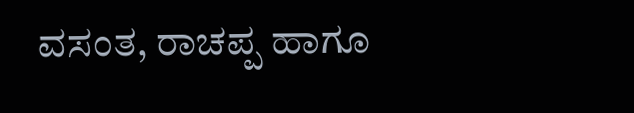ವಸಂತ, ರಾಚಪ್ಪ ಹಾಗೂ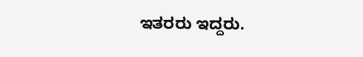ಇತರರು ಇದ್ದರು.